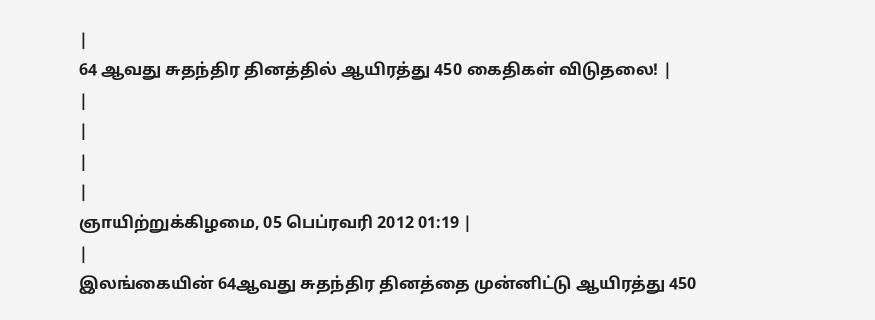|
64 ஆவது சுதந்திர தினத்தில் ஆயிரத்து 450 கைதிகள் விடுதலை! |
|
|
|
|
ஞாயிற்றுக்கிழமை, 05 பெப்ரவரி 2012 01:19 |
|
இலங்கையின் 64ஆவது சுதந்திர தினத்தை முன்னிட்டு ஆயிரத்து 450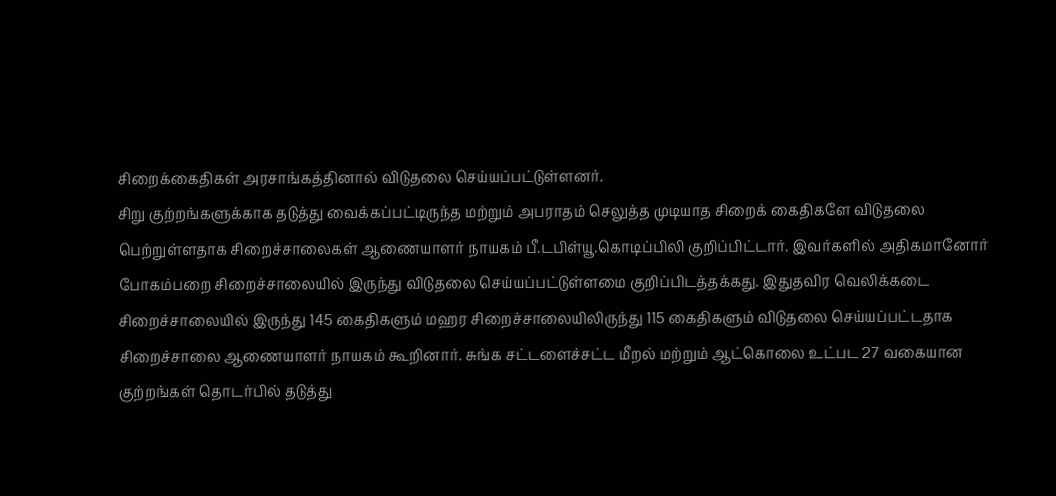சிறைக்கைதிகள் அரசாங்கத்தினால் விடுதலை செய்யப்பட்டுள்ளனர்.
சிறு குற்றங்களுக்காக தடுத்து வைக்கப்பட்டிருந்த மற்றும் அபராதம் செலுத்த முடியாத சிறைக் கைதிகளே விடுதலை பெற்றுள்ளதாக சிறைச்சாலைகள் ஆணையாளர் நாயகம் பீ.டபிள்யூ.கொடிப்பிலி குறிப்பிட்டார். இவர்களில் அதிகமானோர் போகம்பறை சிறைச்சாலையில் இருந்து விடுதலை செய்யப்பட்டுள்ளமை குறிப்பிடத்தக்கது. இதுதவிர வெலிக்கடை சிறைச்சாலையில் இருந்து 145 கைதிகளும் மஹர சிறைச்சாலையிலிருந்து 115 கைதிகளும் விடுதலை செய்யப்பட்டதாக சிறைச்சாலை ஆணையாளர் நாயகம் கூறினார். சுங்க சட்டளைச்சட்ட மீறல் மற்றும் ஆட்கொலை உட்பட 27 வகையான குற்றங்கள் தொடர்பில் தடுத்து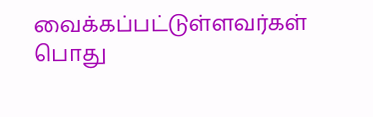வைக்கப்பட்டுள்ளவர்கள் பொது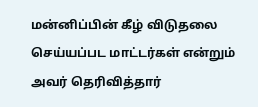மன்னிப்பின் கீழ் விடுதலை செய்யப்பட மாட்டர்கள் என்றும் அவர் தெரிவித்தார்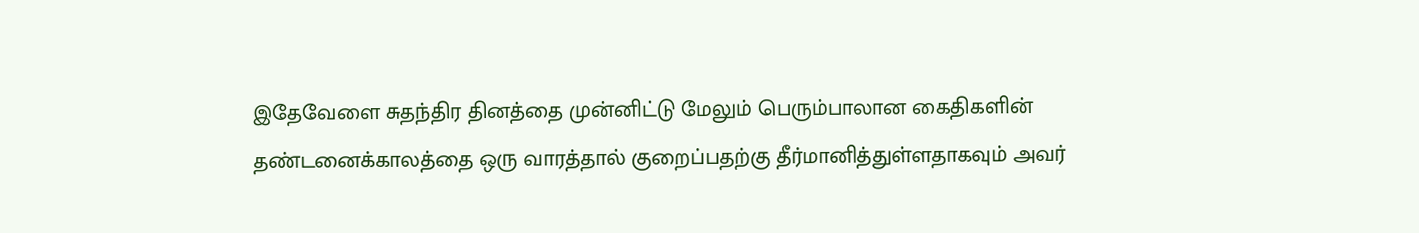இதேவேளை சுதந்திர தினத்தை முன்னிட்டு மேலும் பெரும்பாலான கைதிகளின் தண்டனைக்காலத்தை ஒரு வாரத்தால் குறைப்பதற்கு தீர்மானித்துள்ளதாகவும் அவர்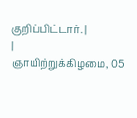குறிப்பிட்டார். |
|
ஞாயிற்றுக்கிழமை, 05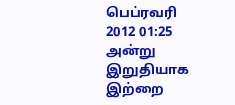பெப்ரவரி 2012 01:25 அன்று இறுதியாக இற்றை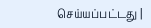செய்யப்பட்டது |